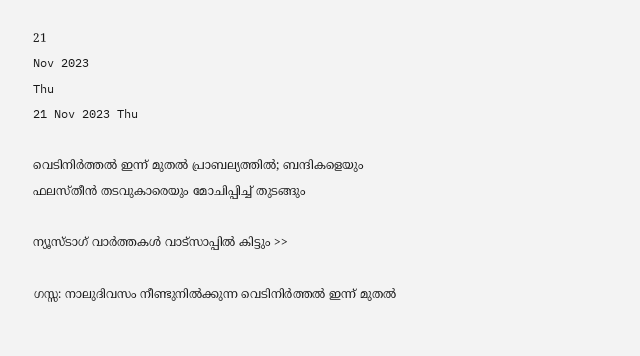21
Nov 2023
Thu
21 Nov 2023 Thu

വെടിനിര്‍ത്തല്‍ ഇന്ന് മുതല്‍ പ്രാബല്യത്തില്‍; ബന്ദികളെയും ഫലസ്തീന്‍ തടവുകാരെയും മോചിപ്പിച്ച് തുടങ്ങും

ന്യൂസ്ടാഗ് വാര്‍ത്തകള്‍ വാട്‌സാപ്പില്‍ കിട്ടും >>

ഗസ്സ: നാലുദിവസം നീണ്ടുനില്‍ക്കുന്ന വെടിനിര്‍ത്തല്‍ ഇന്ന് മുതല്‍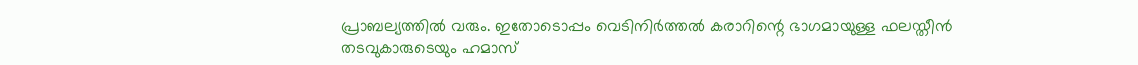പ്രാബല്യത്തില്‍ വരും. ഇതോടൊപ്പം വെടിനിര്‍ത്തല്‍ കരാറിന്റെ ഭാഗമായുള്ള ഫലസ്തീന്‍ തടവുകാരുടെയും ഹമാസ്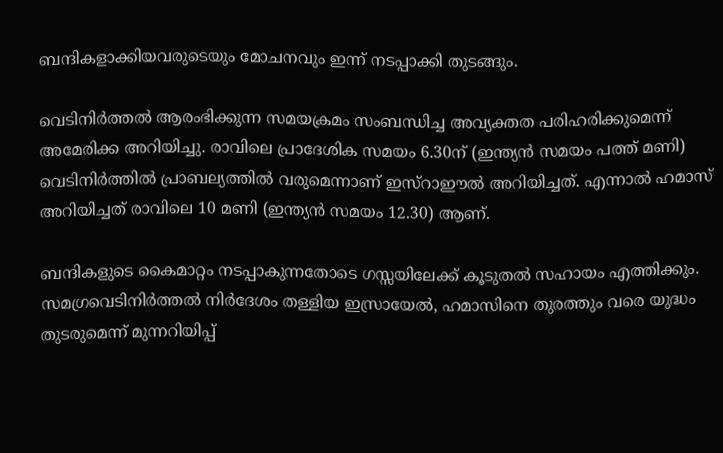ബന്ദികളാക്കിയവരുടെയും മോചനവും ഇന്ന് നടപ്പാക്കി തുടങ്ങും.

വെടിനിര്‍ത്തല്‍ ആരംഭിക്കുന്ന സമയക്രമം സംബന്ധിച്ച അവ്യക്തത പരിഹരിക്കുമെന്ന് അമേരിക്ക അറിയിച്ചു. രാവിലെ പ്രാദേശിക സമയം 6.30ന് (ഇന്ത്യന്‍ സമയം പത്ത് മണി) വെടിനിര്‍ത്തില്‍ പ്രാബല്യത്തില്‍ വരുമെന്നാണ് ഇസ്‌റാഈല്‍ അറിയിച്ചത്. എന്നാല്‍ ഹമാസ് അറിയിച്ചത് രാവിലെ 10 മണി (ഇന്ത്യന്‍ സമയം 12.30) ആണ്.

ബന്ദികളുടെ കൈമാറ്റം നടപ്പാകുന്നതോടെ ഗസ്സയിലേക്ക് കൂടുതല്‍ സഹായം എത്തിക്കും. സമഗ്രവെടിനിര്‍ത്തല്‍ നിര്‍ദേശം തള്ളിയ ഇസ്രായേല്‍, ഹമാസിനെ തുരത്തും വരെ യുദ്ധം തുടരുമെന്ന് മുന്നറിയിപ്പ്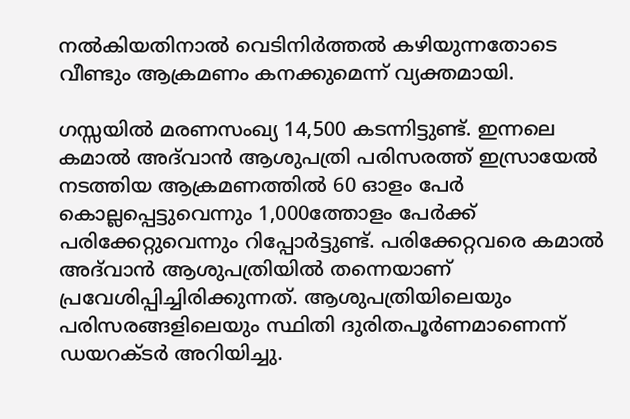നല്‍കിയതിനാല്‍ വെടിനിര്‍ത്തല്‍ കഴിയുന്നതോടെ വീണ്ടും ആക്രമണം കനക്കുമെന്ന് വ്യക്തമായി.

ഗസ്സയില്‍ മരണസംഖ്യ 14,500 കടന്നിട്ടുണ്ട്. ഇന്നലെ കമാല്‍ അദ്‌വാന്‍ ആശുപത്രി പരിസരത്ത് ഇസ്രായേല്‍ നടത്തിയ ആക്രമണത്തില്‍ 60 ഓളം പേര്‍ കൊല്ലപ്പെട്ടുവെന്നും 1,000ത്തോളം പേര്‍ക്ക് പരിക്കേറ്റുവെന്നും റിപ്പോര്‍ട്ടുണ്ട്. പരിക്കേറ്റവരെ കമാല്‍ അദ്‌വാന്‍ ആശുപത്രിയില്‍ തന്നെയാണ് പ്രവേശിപ്പിച്ചിരിക്കുന്നത്. ആശുപത്രിയിലെയും പരിസരങ്ങളിലെയും സ്ഥിതി ദുരിതപൂര്‍ണമാണെന്ന് ഡയറക്ടര്‍ അറിയിച്ചു.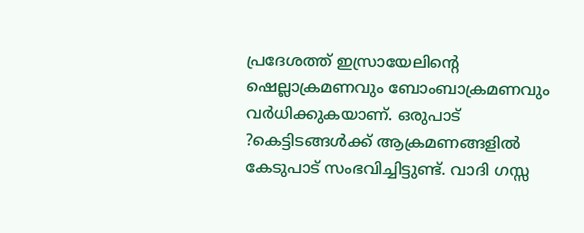പ്രദേശത്ത് ഇസ്രായേലിന്റെ ഷെല്ലാക്രമണവും ബോംബാക്രമണവും വര്‍ധിക്കുകയാണ്. ഒരുപാട് ?കെട്ടിടങ്ങള്‍ക്ക് ആക്രമണങ്ങളില്‍ കേടുപാട് സംഭവിച്ചിട്ടുണ്ട്. വാദി ഗസ്സ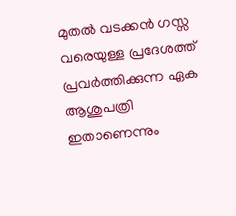മുതല്‍ വടക്കന്‍ ഗസ്സ വരെയുള്ള പ്രദേശത്ത് പ്രവര്‍ത്തിക്കുന്ന ഏക ആശുപത്രി ഇതാണെന്നും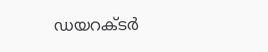ഡയറക്ടര്‍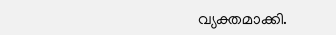വ്യക്തമാക്കി.